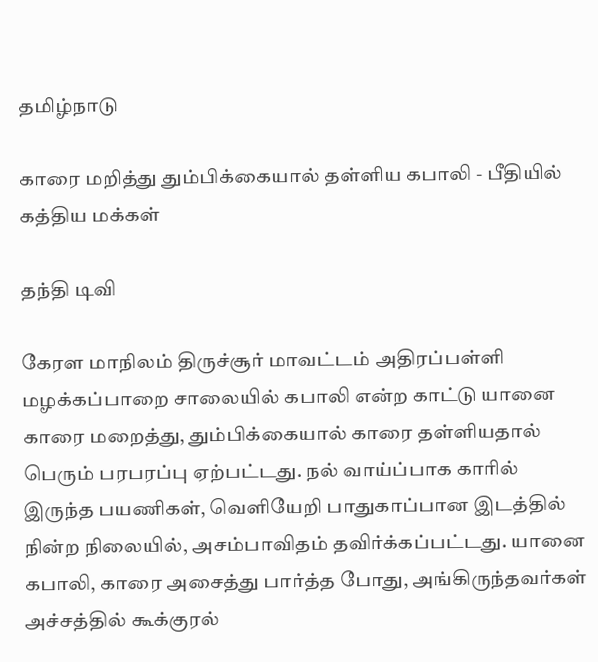தமிழ்நாடு

காரை மறித்து தும்பிக்கையால் தள்ளிய கபாலி - பீதியில் கத்திய மக்கள்

தந்தி டிவி

கேரள மாநிலம் திருச்சூர் மாவட்டம் அதிரப்பள்ளி மழக்கப்பாறை சாலையில் கபாலி என்ற காட்டு யானை காரை மறைத்து, தும்பிக்கையால் காரை தள்ளியதால் பெரும் பரபரப்பு ஏற்பட்டது. நல் வாய்ப்பாக காரில் இருந்த பயணிகள், வெளியேறி பாதுகாப்பான இடத்தில் நின்ற நிலையில், அசம்பாவிதம் தவிர்க்கப்பட்டது. யானை கபாலி, காரை அசைத்து பார்த்த போது, அங்கிருந்தவர்கள் அச்சத்தில் கூக்குரல்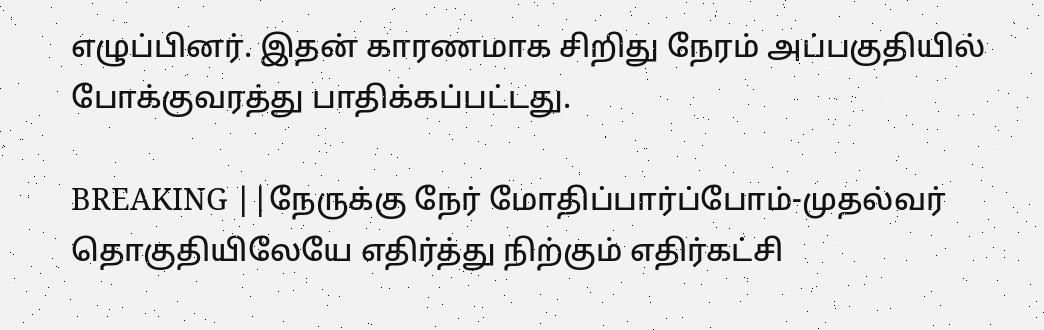எழுப்பினர். இதன் காரணமாக சிறிது நேரம் அப்பகுதியில் போக்குவரத்து பாதிக்கப்பட்டது.

BREAKING ||நேருக்கு நேர் மோதிப்பார்ப்போம்-முதல்வர் தொகுதியிலேயே எதிர்த்து நிற்கும் எதிர்கட்சி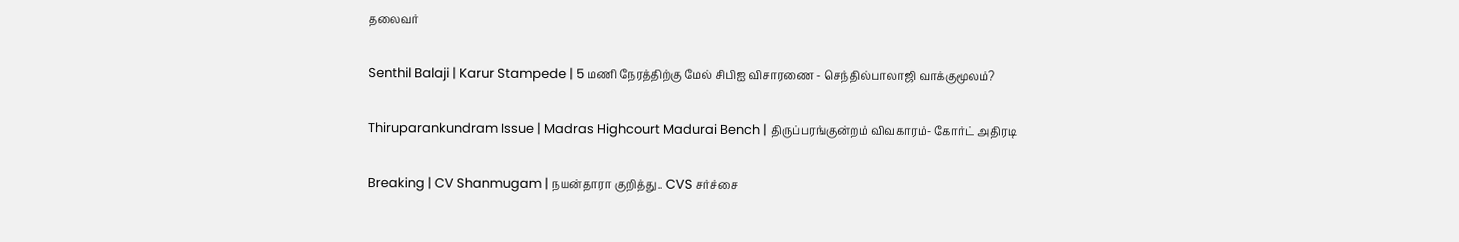தலைவர்

Senthil Balaji | Karur Stampede | 5 மணி நேரத்திற்கு மேல் சிபிஐ விசாரணை - செந்தில்பாலாஜி வாக்குமூலம்?

Thiruparankundram Issue | Madras Highcourt Madurai Bench | திருப்பரங்குன்றம் விவகாரம்- கோர்ட் அதிரடி

Breaking | CV Shanmugam | நயன்தாரா குறித்து.. CVS சர்ச்சை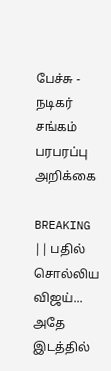பேச்சு - நடிகர் சங்கம் பரபரப்பு அறிக்கை

BREAKING || பதில் சொல்லிய விஜய்... அதே இடத்தில்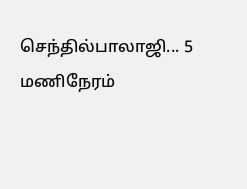செந்தில்பாலாஜி... 5 மணிநேரம்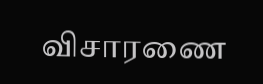விசாரணை